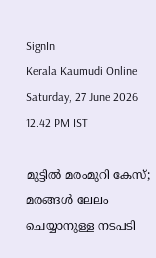SignIn
Kerala Kaumudi Online
Saturday, 27 June 2026 12.42 PM IST

മുട്ടിൽ മരംമുറി കേസ്; മരങ്ങൾ ലേലം ചെയ്യാനുള്ള നടപടി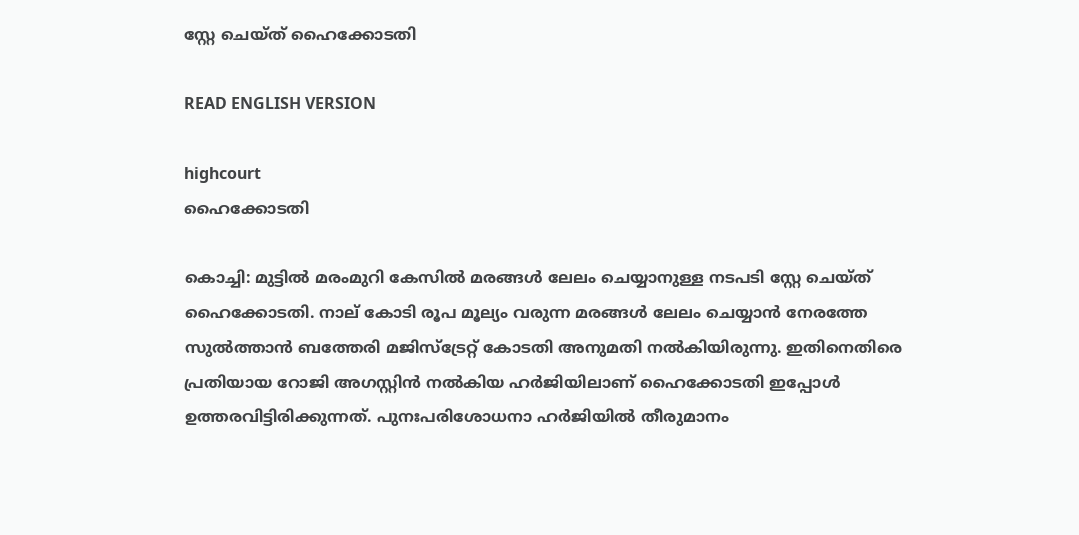സ്റ്റേ ചെയ്‌ത് ഹൈക്കോടതി

READ ENGLISH VERSION

highcourt
ഹൈക്കോടതി

കൊച്ചി: മുട്ടിൽ മരംമുറി കേസിൽ മരങ്ങൾ ലേലം ചെയ്യാനുള്ള നടപടി സ്റ്റേ ചെയ്‌ത് ഹൈക്കോടതി. നാല് കോടി രൂപ മൂല്യം വരുന്ന മരങ്ങൾ ലേലം ചെയ്യാൻ നേരത്തേ സുൽത്താൻ ബത്തേരി മജിസ്‌ട്രേറ്റ് കോടതി അനുമതി നൽകിയിരുന്നു. ഇതിനെതിരെ പ്രതിയായ റോജി അഗസ്റ്റിൻ നൽകിയ ഹർജിയിലാണ് ഹൈക്കോടതി ഇപ്പോൾ ഉത്തരവിട്ടിരിക്കുന്നത്. പുനഃപരിശോധനാ ഹർജിയിൽ തീരുമാനം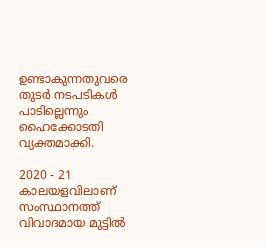ഉണ്ടാകുന്നതുവരെ തുടർ നടപടികൾ പാടില്ലെന്നും ഹൈക്കോടതി വ്യക്തമാക്കി.

2020 - 21 കാലയളവിലാണ് സംസ്ഥാനത്ത് വിവാദമായ മുട്ടിൽ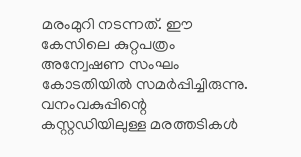മരംമുറി നടന്നത്. ഈ കേസിലെ കുറ്റപത്രം അന്വേഷണ സംഘം കോടതിയിൽ സമർപ്പിച്ചിരുന്നു. വനംവകുപ്പിന്റെ കസ്റ്റഡിയിലുള്ള മരത്തടികൾ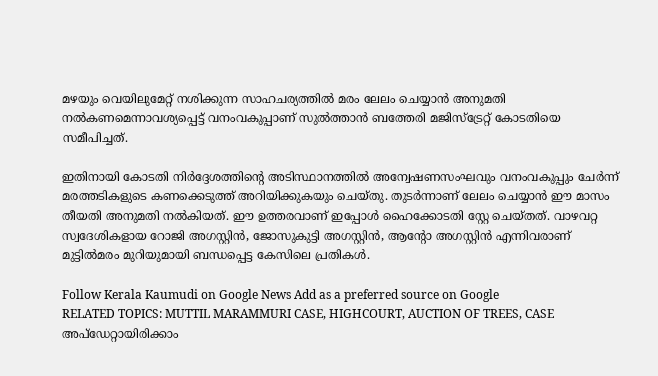മഴയും വെയിലുമേറ്റ് നശിക്കുന്ന സാഹചര്യത്തിൽ മരം ലേലം ചെയ്യാൻ അനുമതി നൽകണമെന്നാവശ്യപ്പെട്ട് വനംവകുപ്പാണ് സുൽത്താൻ ബത്തേരി മജിസ്‌ട്രേറ്റ് കോടതിയെ സമീപിച്ചത്.

ഇതിനായി കോടതി നിർദ്ദേശത്തിന്റെ അടിസ്ഥാനത്തിൽ അന്വേഷണസംഘവും വനംവകുപ്പും ചേർന്ന് മരത്തടികളുടെ കണക്കെടുത്ത് അറിയിക്കുകയും ചെയ്‌തു. തുടർന്നാണ് ലേലം ചെയ്യാൻ ഈ മാസം തീയതി അനുമതി നൽകിയത്. ഈ ഉത്തരവാണ് ഇപ്പോൾ ഹൈക്കോടതി സ്റ്റേ ചെയ്‌തത്. വാഴവറ്റ സ്വദേശികളായ റോജി അഗസ്റ്റിൻ, ജോസുകുട്ടി അഗസ്റ്റിൻ, ആന്റോ അഗസ്റ്റിൻ എന്നിവരാണ് മുട്ടിൽമരം മുറിയുമായി ബന്ധപ്പെട്ട കേസിലെ പ്രതികൾ.

Follow Kerala Kaumudi on Google News Add as a preferred source on Google
RELATED TOPICS: MUTTIL MARAMMURI CASE, HIGHCOURT, AUCTION OF TREES, CASE
അപ്ഡേറ്റായിരിക്കാം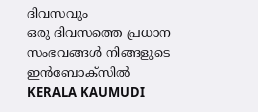ദിവസവും
ഒരു ദിവസത്തെ പ്രധാന സംഭവങ്ങൾ നിങ്ങളുടെ ഇൻബോക്സിൽ
KERALA KAUMUDI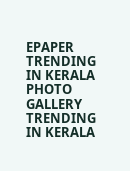EPAPER
TRENDING IN KERALA
PHOTO GALLERY
TRENDING IN KERALA